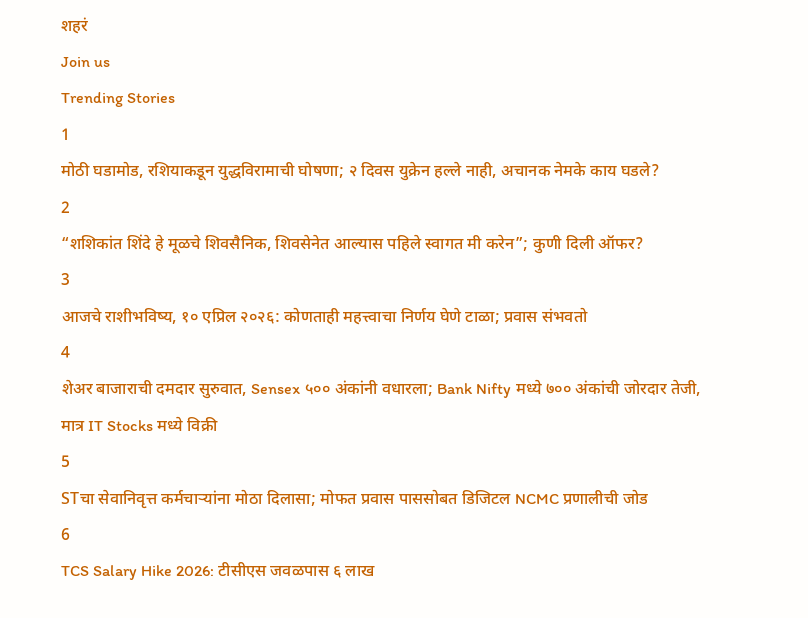शहरं
Join us
Trending Stories
1
मोठी घडामोड, रशियाकडून युद्धविरामाची घोषणा; २ दिवस युक्रेन हल्ले नाही, अचानक नेमके काय घडले?
2
“शशिकांत शिंदे हे मूळचे शिवसैनिक, शिवसेनेत आल्यास पहिले स्वागत मी करेन”; कुणी दिली ऑफर?
3
आजचे राशीभविष्य, १० एप्रिल २०२६: कोणताही महत्त्वाचा निर्णय घेणे टाळा; प्रवास संभवतो
4
शेअर बाजाराची दमदार सुरुवात, Sensex ५०० अंकांनी वधारला; Bank Nifty मध्ये ७०० अंकांची जोरदार तेजी, मात्र IT Stocks मध्ये विक्री
5
STचा सेवानिवृत्त कर्मचाऱ्यांना मोठा दिलासा; मोफत प्रवास पाससोबत डिजिटल NCMC प्रणालीची जोड
6
TCS Salary Hike 2026: टीसीएस जवळपास ६ लाख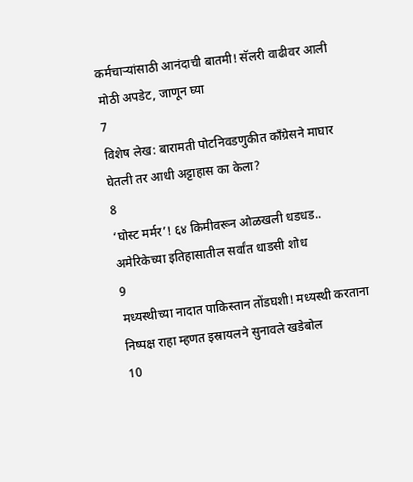कर्मचाऱ्यांसाठी आनंदाची बातमी! सॅलरी वाढीवर आली मोठी अपडेट, जाणून घ्या
7
विशेष लेख: बारामती पोटनिवडणुकीत काँग्रेसने माघार घेतली तर आधी अट्टाहास का केला?
8
‘घोस्ट मर्मर’! ६४ किमीवरून ओळखली धडधड.. अमेरिकेच्या इतिहासातील सर्वांत धाडसी शोध
9
मध्यस्थीच्या नादात पाकिस्तान तोंडघशी! मध्यस्थी करताना निष्पक्ष राहा म्हणत इस्रायलने सुनावले खडेबोल
10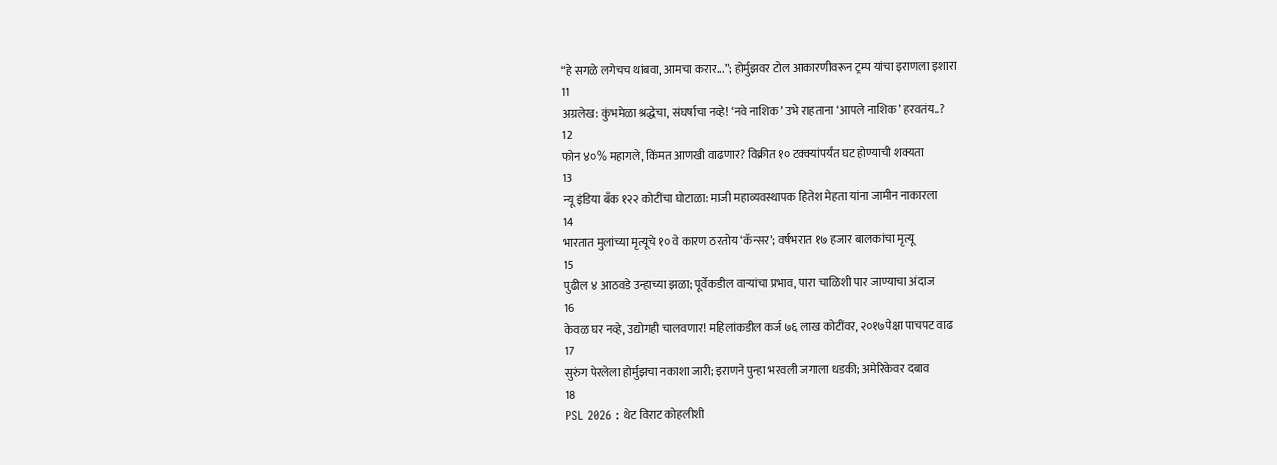“हे सगळे लगेचच थांबवा, आमचा करार...”; होर्मुझवर टोल आकारणीवरून ट्रम्प यांचा इराणला इशारा
11
अग्रलेख: कुंभमेळा श्रद्धेचा, संघर्षाचा नव्हे! ‘नवे नाशिक’ उभे राहताना ‘आपले नाशिक’ हरवतंय..?
12
फोन ४०% महागले, किंमत आणखी वाढणार? विक्रीत १० टक्क्यांपर्यंत घट होण्याची शक्यता
13
न्यू इंडिया बँक १२२ कोटींचा घोटाळा: माजी महाव्यवस्थापक हितेश मेहता यांना जामीन नाकारला
14
भारतात मुलांच्या मृत्यूचे १० वे कारण ठरतोय ‘कॅन्सर’; वर्षभरात १७ हजार बालकांचा मृत्यू
15
पुढील ४ आठवडे उन्हाच्या झळा; पूर्वेकडील वाऱ्यांचा प्रभाव, पारा चाळिशी पार जाण्याचा अंदाज
16
केवळ घर नव्हे, उद्योगही चालवणार! महिलांकडील कर्ज ७६ लाख कोटींवर, २०१७पेक्षा पाचपट वाढ
17
सुरुंग पेरलेला होर्मुझचा नकाशा जारी; इराणने पुन्हा भरवली जगाला धडकी; अमेरिकेवर दबाव
18
PSL 2026 : थेट विराट कोहलीशी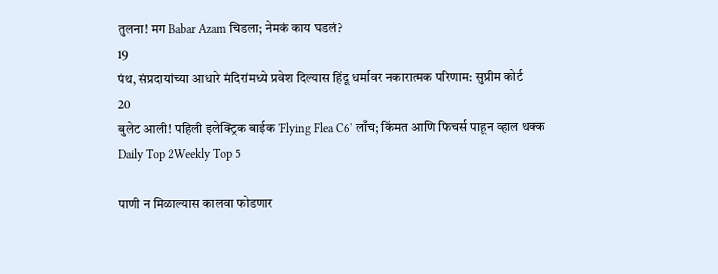तुलना! मग Babar Azam चिडला; नेमकं काय घडलं?
19
पंथ, संप्रदायांच्या आधारे मंदिरांमध्ये प्रवेश दिल्यास हिंदू धर्मावर नकारात्मक परिणाम: सुप्रीम कोर्ट
20
बुलेट आली! पहिली इलेक्ट्रिक बाईक 'Flying Flea C6' लाँच; किंमत आणि फिचर्स पाहून व्हाल थक्क
Daily Top 2Weekly Top 5

पाणी न मिळाल्यास कालवा फोडणार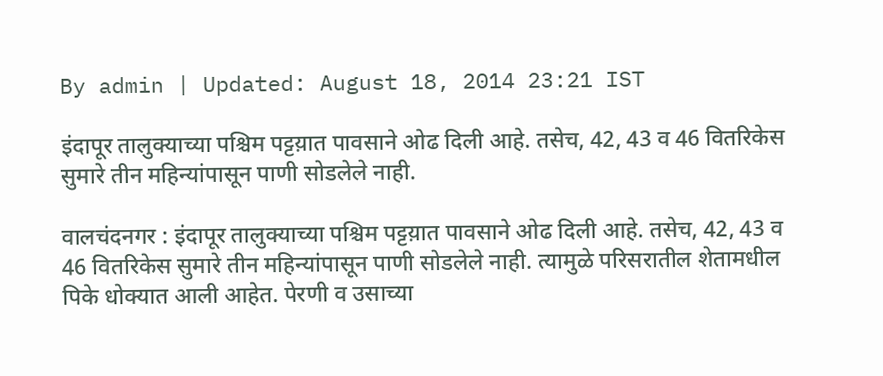By admin | Updated: August 18, 2014 23:21 IST

इंदापूर तालुक्याच्या पश्चिम पट्टय़ात पावसाने ओढ दिली आहे. तसेच, 42, 43 व 46 वितरिकेस सुमारे तीन महिन्यांपासून पाणी सोडलेले नाही.

वालचंदनगर : इंदापूर तालुक्याच्या पश्चिम पट्टय़ात पावसाने ओढ दिली आहे. तसेच, 42, 43 व 46 वितरिकेस सुमारे तीन महिन्यांपासून पाणी सोडलेले नाही. त्यामुळे परिसरातील शेतामधील पिके धोक्यात आली आहेत. पेरणी व उसाच्या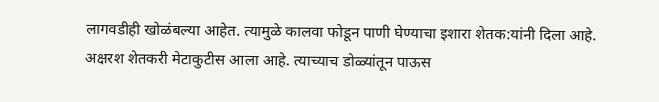लागवडीही खोळंबल्या आहेत. त्यामुळे कालवा फोडून पाणी घेण्याचा इशारा शेतक:यांनी दिला आहे.
अक्षरश शेतकरी मेटाकुटीस आला आहे. त्याच्याच डोळ्यांतून पाऊस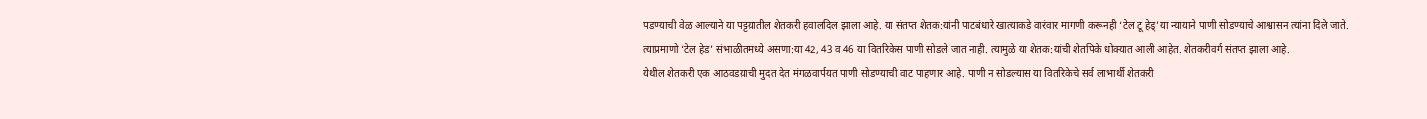पडण्याची वेळ आल्याने या पट्टय़ातील शेतकरी हवालदिल झाला आहे. या संतप्त शेतक:यांनी पाटबंधारे खात्याकडे वारंवार मागणी करूनही ‘टेल टू हेड्’या न्यायाने पाणी सोडण्याचे आश्वासन त्यांना दिले जाते. त्याप्रमाणो ‘टेल हेड’ संभाळीतमध्ये असणा:या 42, 43 व 46 या वितरिकेस पाणी सोडले जात नाही. त्यामुळे या शेतक:यांची शेतपिके धोक्यात आली आहेत. शेतकरीवर्ग संतप्त झाला आहे.
येथील शेतकरी एक आठवडय़ाची मुदत देत मंगळवार्पयत पाणी सोडण्याची वाट पाहणार आहे. पाणी न सोडल्यास या वितरिकेचे सर्व लाभार्थी शेतकरी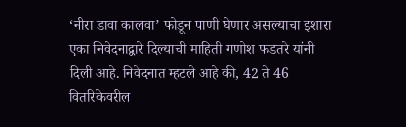‘नीरा डावा कालवा’ फोडून पाणी घेणार असल्याचा इशारा एका निवेदनाद्वारे दिल्याची माहिती गणोश फडतरे यांनी दिली आहे. निवेदनात म्हटले आहे की, 42 ते 46 वितरिकेवरील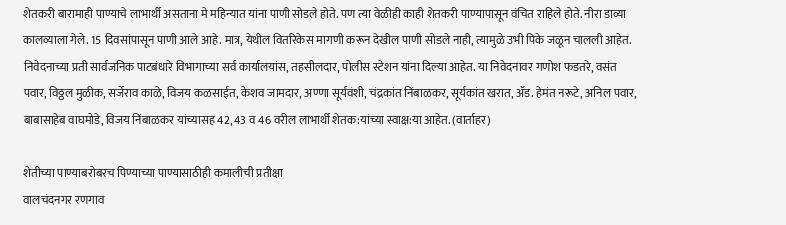शेतकरी बारामाही पाण्याचे लाभार्थी असताना मे महिन्यात यांना पाणी सोडले होते. पण त्या वेळीही काही शेतकरी पाण्यापासून वंचित राहिले होते. नीरा डाव्या कालव्याला गेले. 15 दिवसांपासून पाणी आले आहे. मात्र, येथील वितरिकेस मागणी करून देखील पाणी सोडले नाही, त्यामुळे उभी पिके जळून चालली आहेत.
निवेदनाच्या प्रती सार्वजनिक पाटबंधारे विभागाच्या सर्व कार्यालयांस, तहसीलदार, पोलीस स्टेशन यांना दिल्या आहेत. या निवेदनावर गणोश फडतरे, वसंत पवार, विठ्ठल मुळीक, सर्जेराव काळे, विजय कळसाईत, केशव जामदार, अण्णा सूर्यवंशी, चंद्रकांत निंबाळकर, सूर्यकांत खरात, ॲड. हेमंत नरूटे, अनिल पवार, बाबासाहेब वाघमोडे, विजय निंबाळकर यांच्यासह 42, 43 व 46 वरील लाभार्थी शेतक:यांच्या स्वाक्ष:या आहेत. (वार्ताहर)

शेतीच्या पाण्याबरोबरच पिण्याच्या पाण्यासाठीही कमालीची प्रतीक्षा
वालचंदनगर रणगाव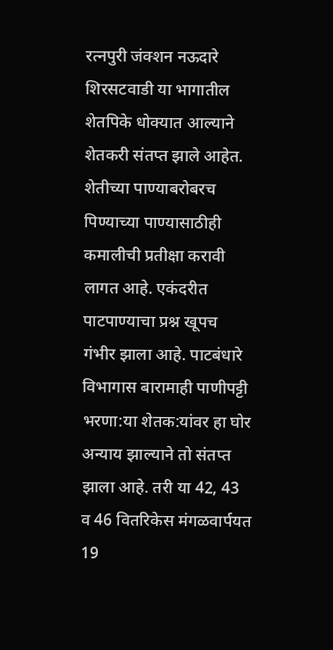रत्नपुरी जंक्शन नऊदारे शिरसटवाडी या भागातील शेतपिके धोक्यात आल्याने शेतकरी संतप्त झाले आहेत. शेतीच्या पाण्याबरोबरच पिण्याच्या पाण्यासाठीही कमालीची प्रतीक्षा करावी लागत आहे. एकंदरीत पाटपाण्याचा प्रश्न खूपच गंभीर झाला आहे. पाटबंधारे विभागास बारामाही पाणीपट्टी भरणा:या शेतक:यांवर हा घोर अन्याय झाल्याने तो संतप्त झाला आहे. तरी या 42, 43 व 46 वितरिकेस मंगळवार्पयत 19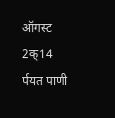ऑगस्ट 2क्14 र्पयत पाणी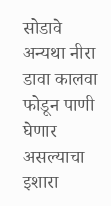सोडावे अन्यथा नीरा डावा कालवा फोडून पाणी घेणार असल्याचा इशारा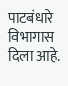पाटबंधारे विभागास दिला आहे.